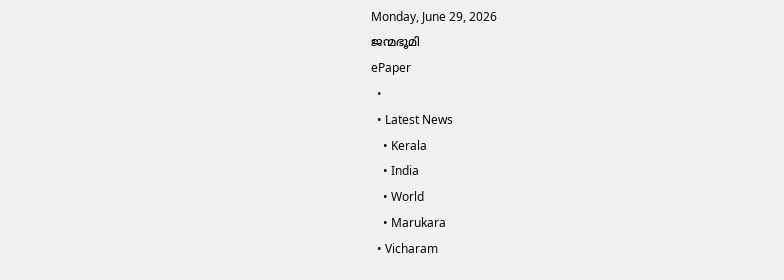Monday, June 29, 2026
ജന്മഭൂമി
ePaper
  •
  • Latest News
    • Kerala
    • India
    • World
    • Marukara
  • Vicharam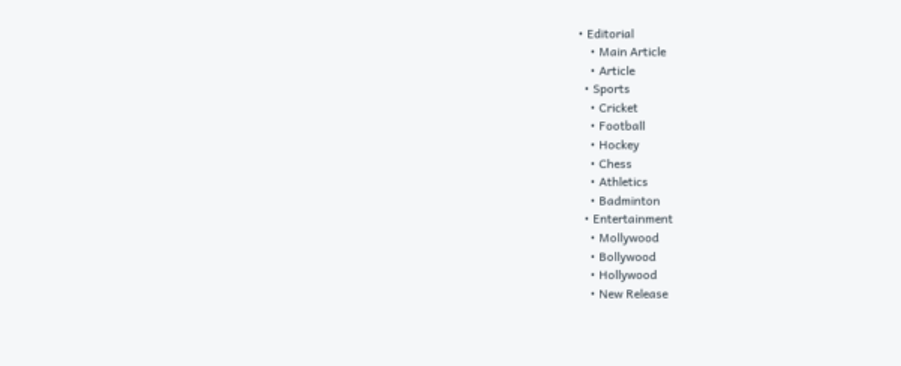• Editorial
    • Main Article
    • Article
  • Sports
    • Cricket
    • Football
    • Hockey
    • Chess
    • Athletics
    • Badminton
  • Entertainment
    • Mollywood
    • Bollywood
    • Hollywood
    • New Release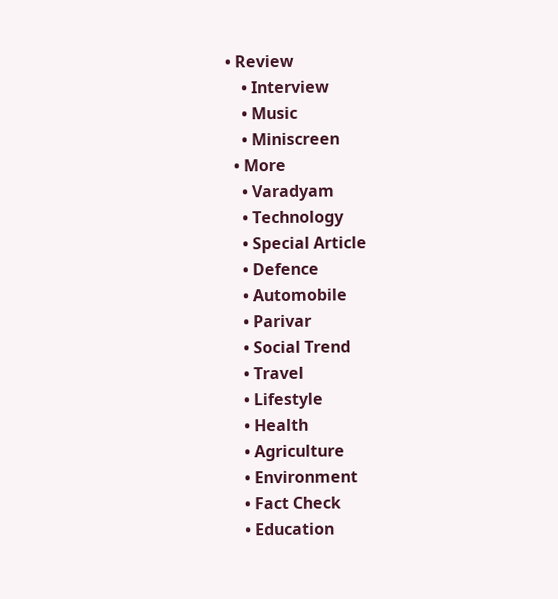• Review
    • Interview
    • Music
    • Miniscreen
  • More
    • Varadyam
    • Technology
    • Special Article
    • Defence
    • Automobile
    • Parivar
    • Social Trend
    • Travel
    • Lifestyle
    • Health
    • Agriculture
    • Environment
    • Fact Check
    • Education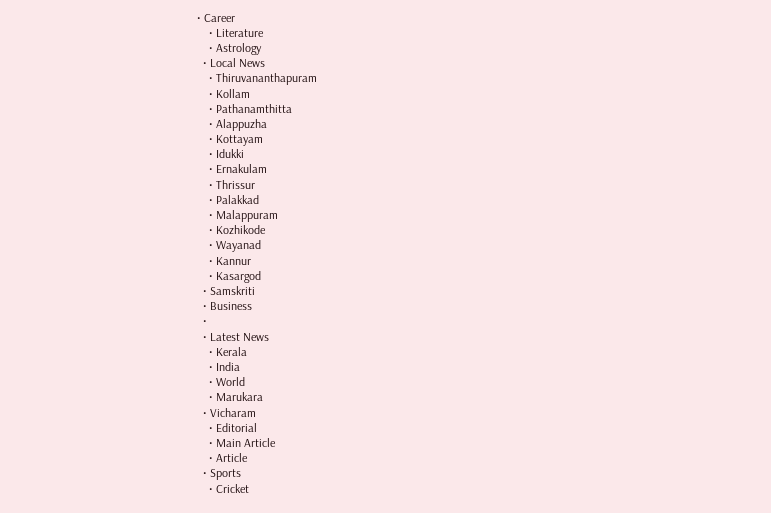• Career
    • Literature
    • Astrology
  • Local News
    • Thiruvananthapuram
    • Kollam
    • Pathanamthitta
    • Alappuzha
    • Kottayam
    • Idukki
    • Ernakulam
    • Thrissur
    • Palakkad
    • Malappuram
    • Kozhikode
    • Wayanad
    • Kannur
    • Kasargod
  • Samskriti
  • Business
  •
  • Latest News
    • Kerala
    • India
    • World
    • Marukara
  • Vicharam
    • Editorial
    • Main Article
    • Article
  • Sports
    • Cricket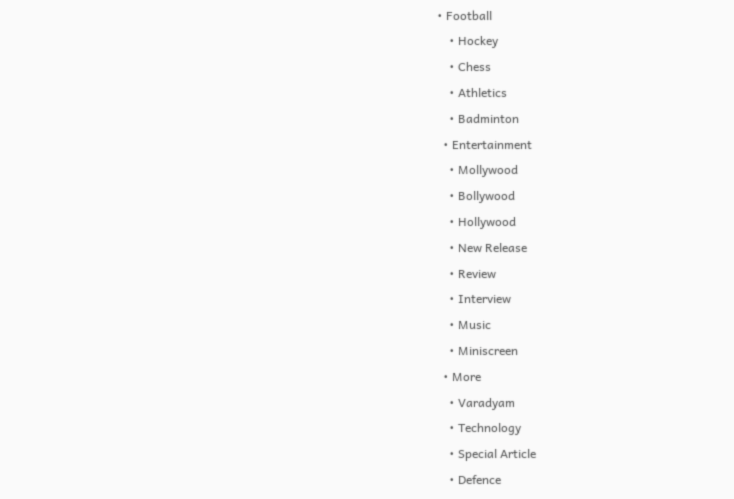• Football
    • Hockey
    • Chess
    • Athletics
    • Badminton
  • Entertainment
    • Mollywood
    • Bollywood
    • Hollywood
    • New Release
    • Review
    • Interview
    • Music
    • Miniscreen
  • More
    • Varadyam
    • Technology
    • Special Article
    • Defence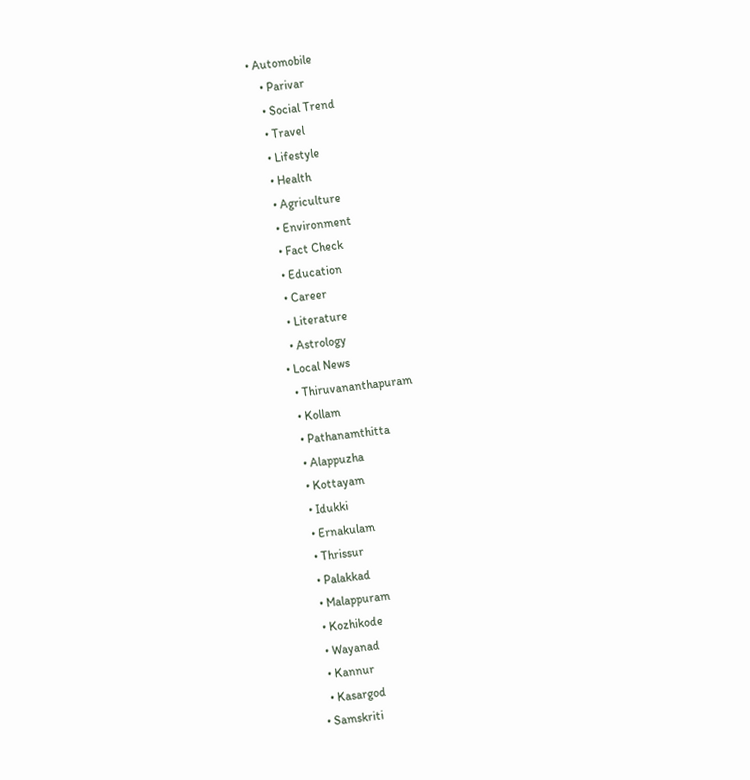• Automobile
    • Parivar
    • Social Trend
    • Travel
    • Lifestyle
    • Health
    • Agriculture
    • Environment
    • Fact Check
    • Education
    • Career
    • Literature
    • Astrology
  • Local News
    • Thiruvananthapuram
    • Kollam
    • Pathanamthitta
    • Alappuzha
    • Kottayam
    • Idukki
    • Ernakulam
    • Thrissur
    • Palakkad
    • Malappuram
    • Kozhikode
    • Wayanad
    • Kannur
    • Kasargod
  • Samskriti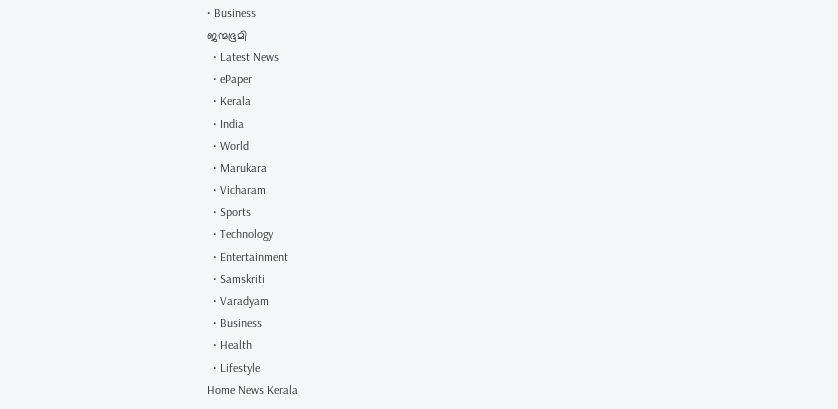• Business
ജന്മഭൂമി
  • Latest News
  • ePaper
  • Kerala
  • India
  • World
  • Marukara
  • Vicharam
  • Sports
  • Technology
  • Entertainment
  • Samskriti
  • Varadyam
  • Business
  • Health
  • Lifestyle
Home News Kerala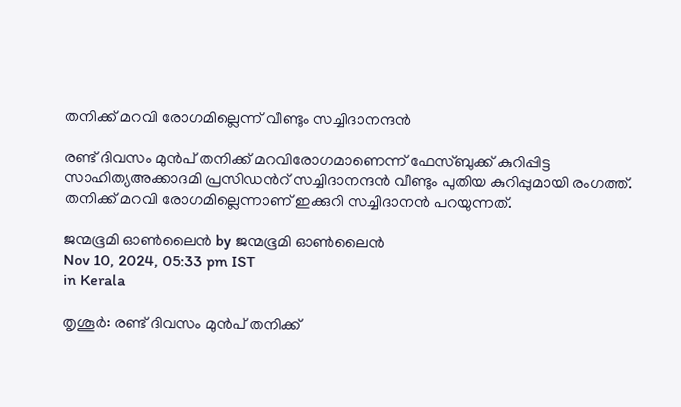തനിക്ക് മറവി രോഗമില്ലെന്ന് വീണ്ടും സച്ചിദാനന്ദന്‍

രണ്ട് ദിവസം മുന്‍പ് തനിക്ക് മറവിരോഗമാണെന്ന് ഫേസ്ബുക്ക് കുറിപ്പിട്ട സാഹിത്യഅക്കാദമി പ്രസിഡന്‍റ് സച്ചിദാനന്ദന്‍ വീണ്ടും പുതിയ കുറിപ്പുമായി രംഗത്ത്. തനിക്ക് മറവി രോഗമില്ലെന്നാണ് ഇക്കുറി സച്ചിദാനന്‍ പറയുന്നത്.

ജന്മഭൂമി ഓണ്‍ലൈന്‍ by ജന്മഭൂമി ഓണ്‍ലൈന്‍
Nov 10, 2024, 05:33 pm IST
in Kerala

തൃശൂര്‍: രണ്ട് ദിവസം മുന്‍പ് തനിക്ക്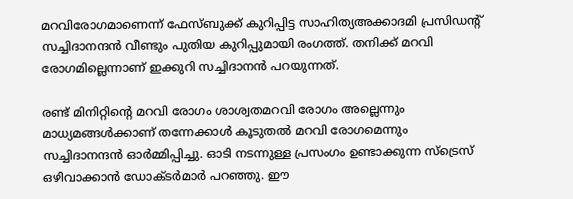മറവിരോഗമാണെന്ന് ഫേസ്ബുക്ക് കുറിപ്പിട്ട സാഹിത്യഅക്കാദമി പ്രസിഡന്‍റ് സച്ചിദാനന്ദന്‍ വീണ്ടും പുതിയ കുറിപ്പുമായി രംഗത്ത്. തനിക്ക് മറവി രോഗമില്ലെന്നാണ് ഇക്കുറി സച്ചിദാനന്‍ പറയുന്നത്.

രണ്ട് മിനിറ്റിന്റെ മറവി രോഗം ശാശ്വതമറവി രോഗം അല്ലെന്നും മാധ്യമങ്ങള്‍ക്കാണ് തന്നേക്കാള്‍ കൂടുതല്‍ മറവി രോഗമെന്നും സച്ചിദാനന്ദന്‍ ഓര്‍മ്മിപ്പിച്ചു. ഓടി നടന്നുള്ള പ്രസംഗം ഉണ്ടാക്കുന്ന സ്ട്രെസ് ഒഴിവാക്കാന്‍ ഡോക്ടര്‍മാര്‍ പറഞ്ഞു. ഈ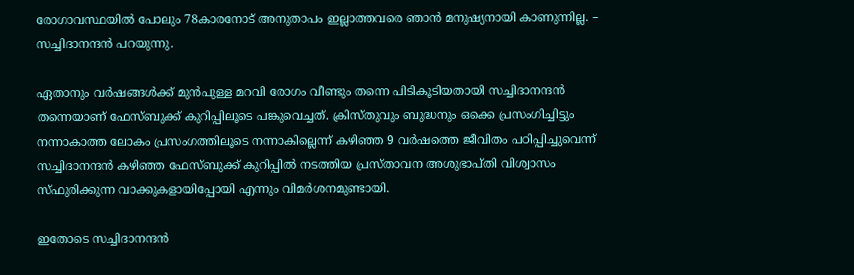രോഗാവസ്ഥയില്‍ പോലും 78കാരനോട് അനുതാപം ഇല്ലാത്തവരെ ഞാന്‍ മനുഷ്യനായി കാണുന്നില്ല. – സച്ചിദാനന്ദന്‍ പറയുന്നു.

ഏതാനും വര്‍ഷങ്ങള്‍ക്ക് മുന്‍പുള്ള മറവി രോഗം വീണ്ടും തന്നെ പിടികൂടിയതായി സച്ചിദാനന്ദന്‍ തന്നെയാണ് ഫേസ്ബുക്ക് കുറിപ്പിലൂടെ പങ്കുവെച്ചത്. ക്രിസ്തുവും ബുദ്ധനും ഒക്കെ പ്രസംഗിച്ചിട്ടും നന്നാകാത്ത ലോകം പ്രസംഗത്തിലൂടെ നന്നാകില്ലെന്ന് കഴിഞ്ഞ 9 വര്‍ഷത്തെ ജീവിതം പഠിപ്പിച്ചുവെന്ന് സച്ചിദാനന്ദന്‍ കഴിഞ്ഞ ഫേസ്ബുക്ക് കുറിപ്പില്‍ നടത്തിയ പ്രസ്താവന അശുഭാപ്തി വിശ്വാസം സ്ഫുരിക്കുന്ന വാക്കുകളായിപ്പോയി എന്നും വിമര്‍ശനമുണ്ടായി.

ഇതോടെ സച്ചിദാനന്ദന്‍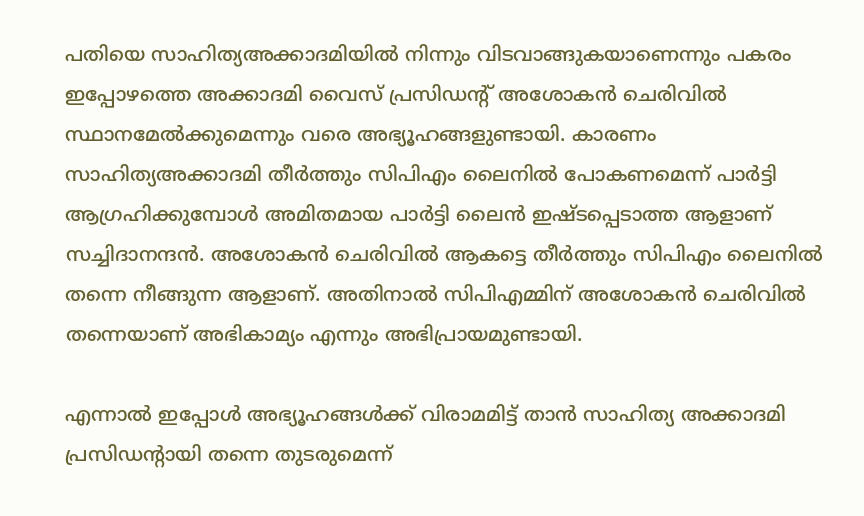പതിയെ സാഹിത്യഅക്കാദമിയില്‍ നിന്നും വിടവാങ്ങുകയാണെന്നും പകരം ഇപ്പോഴത്തെ അക്കാദമി വൈസ് പ്രസിഡന്‍റ് അശോകന്‍ ചെരിവില്‍ സ്ഥാനമേല്‍ക്കുമെന്നും വരെ അഭ്യൂഹങ്ങളുണ്ടായി. കാരണം സാഹിത്യഅക്കാദമി തീര്‍ത്തും സിപിഎം ലൈനില്‍ പോകണമെന്ന് പാര്‍ട്ടി ആഗ്രഹിക്കുമ്പോള്‍ അമിതമായ പാര്‍ട്ടി ലൈന്‍ ഇഷ്ടപ്പെടാത്ത ആളാണ് സച്ചിദാനന്ദന്‍. അശോകന്‍ ചെരിവില്‍ ആകട്ടെ തീര്‍ത്തും സിപിഎം ലൈനില്‍ തന്നെ നീങ്ങുന്ന ആളാണ്. അതിനാല്‍ സിപിഎമ്മിന് അശോകന്‍ ചെരിവില്‍ തന്നെയാണ് അഭികാമ്യം എന്നും അഭിപ്രായമുണ്ടായി.

എന്നാല്‍ ഇപ്പോള്‍ അഭ്യൂഹങ്ങള്‍ക്ക് വിരാമമിട്ട് താന്‍ സാഹിത്യ അക്കാദമി പ്രസിഡന്‍റായി തന്നെ തുടരുമെന്ന്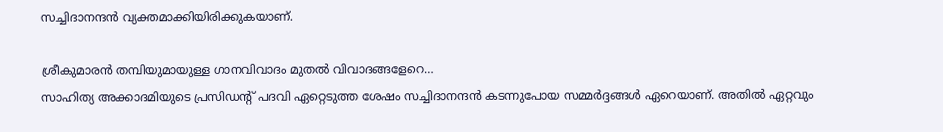സച്ചിദാനന്ദന്‍ വ്യക്തമാക്കിയിരിക്കുകയാണ്.

ശ്രീകുമാരന്‍ തമ്പിയുമായുള്ള ഗാനവിവാദം മുതല്‍ വിവാദങ്ങളേറെ…
സാഹിത്യ അക്കാദമിയുടെ പ്രസിഡന്‍റ് പദവി ഏറ്റെടുത്ത ശേഷം സച്ചിദാനന്ദന്‍ കടന്നുപോയ സമ്മര്‍ദ്ദങ്ങള്‍ ഏറെയാണ്. അതില്‍ ഏറ്റവും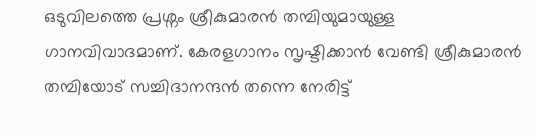ഒടുവിലത്തെ പ്രശ്നം ശ്രീകുമാരന്‍ തമ്പിയുമായുള്ള ഗാനവിവാദമാണ്. കേരളഗാനം സൃഷ്ടിക്കാന്‍ വേണ്ടി ശ്രീകുമാരന്‍ തമ്പിയോട് സച്ചിദാനന്ദന്‍ തന്നെ നേരിട്ട്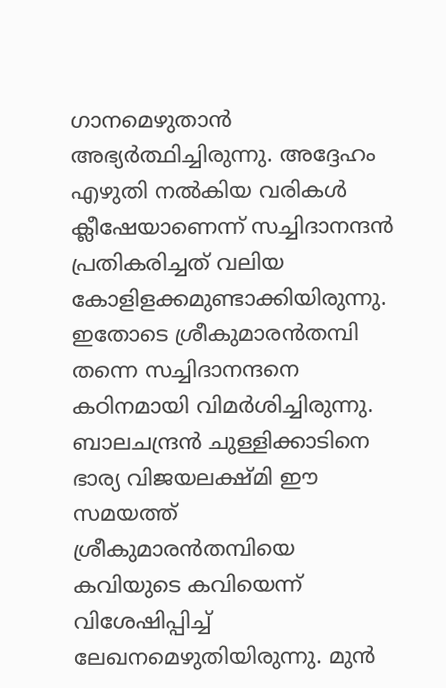ഗാനമെഴുതാന്‍ അഭ്യര്‍ത്ഥിച്ചിരുന്നു. അദ്ദേഹം എഴുതി നല്‍കിയ വരികള്‍ ക്ലീഷേയാണെന്ന് സച്ചിദാനന്ദന്‍ പ്രതികരിച്ചത് വലിയ കോളിളക്കമുണ്ടാക്കിയിരുന്നു. ഇതോടെ ശ്രീകുമാരന്‍തമ്പി തന്നെ സച്ചിദാനന്ദനെ കഠിനമായി വിമര്‍ശിച്ചിരുന്നു. ബാലചന്ദ്രന്‍ ചുള്ളിക്കാടിനെ ഭാര്യ വിജയലക്ഷ്മി ഈ സമയത്ത് ശ്രീകുമാരന്‍തമ്പിയെ കവിയുടെ കവിയെന്ന് വിശേഷിപ്പിച്ച് ലേഖനമെഴുതിയിരുന്നു. മുന്‍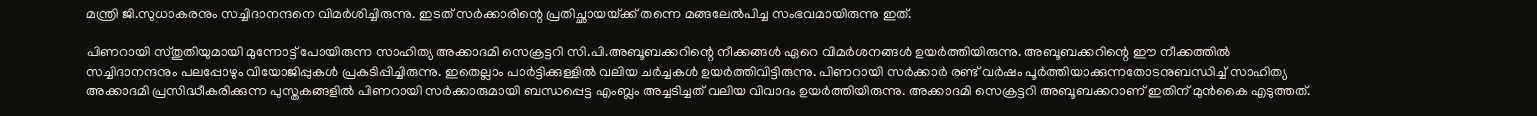മന്ത്രി ജി.സുധാകരനും സച്ചിദാനന്ദനെ വിമര്‍ശിച്ചിരുന്നു. ഇടത് സര്‍ക്കാരിന്റെ പ്രതിച്ഛായയ്‌ക്ക് തന്നെ മങ്ങലേല്‍പിച്ച സംഭവമായിരുന്നു ഇത്.

പിണറായി സ്തുതിയുമായി മുന്നോട്ട് പോയിരുന്ന സാഹിത്യ അക്കാദമി സെക്രട്ടറി സി.പി.അബൂബക്കറിന്റെ നീക്കങ്ങള്‍ ഏറെ വിമര്‍ശനങ്ങള്‍ ഉയര്‍ത്തിയിരുന്നു. അബൂബക്കറിന്റെ ഈ നീക്കത്തില്‍ സച്ചിദാനന്ദനും പലപ്പോഴും വിയോജിപ്പുകള്‍ പ്രകടിപ്പിച്ചിരുന്നു. ഇതെല്ലാം പാര്‍ട്ടിക്കുള്ളില്‍ വലിയ ചര്‍ച്ചകള്‍ ഉയര്‍ത്തിവിട്ടിരുന്നു. പിണറായി സര്‍ക്കാര്‍ രണ്ട് വര്‍ഷം പൂര്‍ത്തിയാക്കുന്നതോടനുബന്ധിച്ച് സാഹിത്യ അക്കാദമി പ്രസിദ്ധീകരിക്കുന്ന പുസ്തകങ്ങളില്‍ പിണറായി സര്‍ക്കാരുമായി ബന്ധപ്പെട്ട എംബ്ലം അച്ചടിച്ചത് വലിയ വിവാദം ഉയര്‍ത്തിയിരുന്നു. അക്കാദമി സെക്രട്ടറി അബൂബക്കറാണ് ഇതിന് മുന്‍കൈ എടുത്തത്.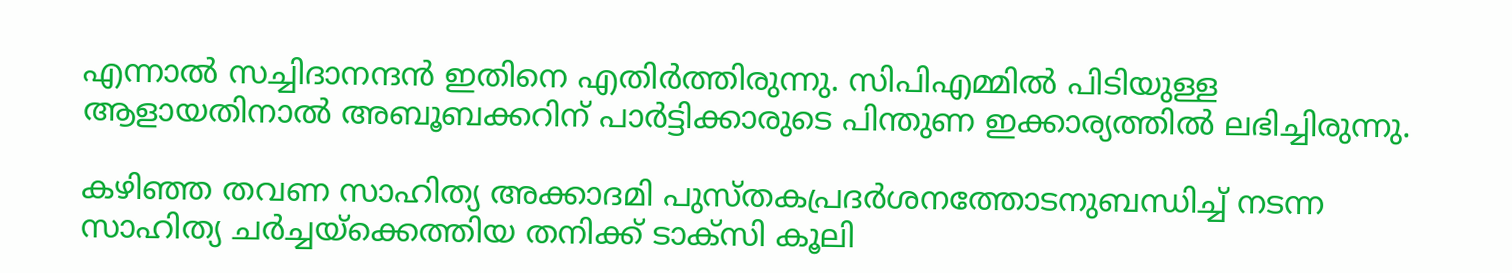എന്നാല്‍ സച്ചിദാനന്ദന്‍ ഇതിനെ എതിര്‍ത്തിരുന്നു. സിപിഎമ്മില്‍ പിടിയുള്ള ആളായതിനാല്‍ അബൂബക്കറിന് പാര്‍ട്ടിക്കാരുടെ പിന്തുണ ഇക്കാര്യത്തില്‍ ലഭിച്ചിരുന്നു.

കഴിഞ്ഞ തവണ സാഹിത്യ അക്കാദമി പുസ്തകപ്രദര്‍ശനത്തോടനുബന്ധിച്ച് നടന്ന സാഹിത്യ ചര്‍ച്ചയ്‌ക്കെത്തിയ തനിക്ക് ടാക്സി കൂലി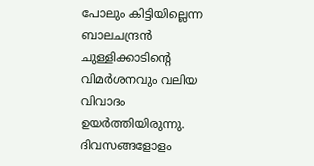പോലും കിട്ടിയില്ലെന്ന ബാലചന്ദ്രന്‍ ചുള്ളിക്കാടിന്റെ വിമര്‍ശനവും വലിയ വിവാദം ഉയര്‍ത്തിയിരുന്നു. ദിവസങ്ങളോളം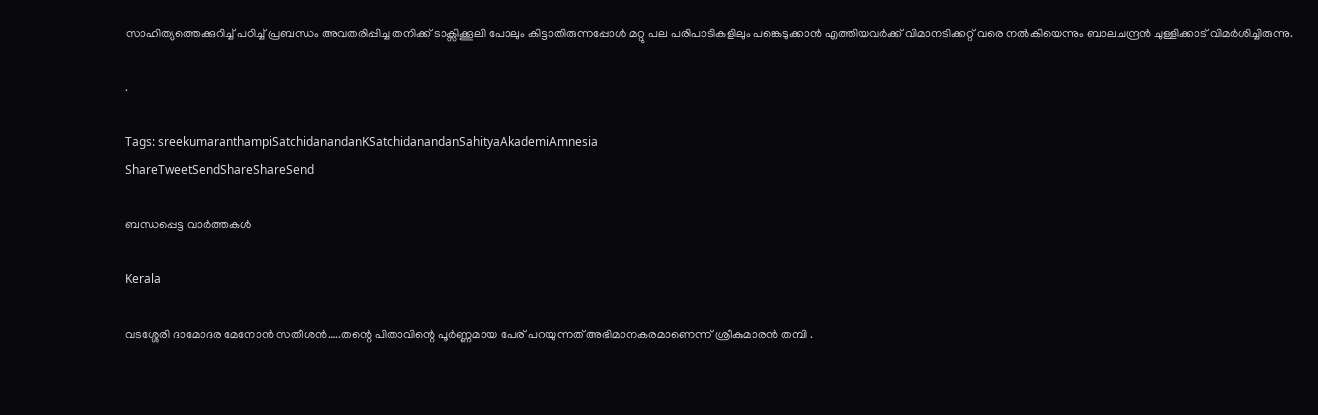സാഹിത്യത്തെക്കുറിച്ച് പഠിച്ച് പ്രബന്ധം അവതരിപ്പിച്ച തനിക്ക് ടാക്സിക്കൂലി പോലും കിട്ടാതിരുന്നപ്പോള്‍ മറ്റു പല പരിപാടികളിലും പങ്കെടുക്കാന്‍ എത്തിയവര്‍ക്ക് വിമാനടിക്കറ്റ് വരെ നല്‍കിയെന്നും ബാലചന്ദ്രന്‍ ചുള്ളിക്കാട് വിമര്‍ശിച്ചിരുന്നു.

.

Tags: sreekumaranthampiSatchidanandanKSatchidanandanSahityaAkademiAmnesia
ShareTweetSendShareShareSend

ബന്ധപ്പെട്ട വാര്‍ത്തകള്‍

Kerala

വടശ്ശേരി ദാമോദര മേനോന്‍ സതീശന്‍…..തന്റെ പിതാവിന്റെ പൂർണ്ണമായ പേര് പറയുന്നത് അഭിമാനകരമാണെന്ന് ശ്രീകുമാരന്‍ തമ്പി .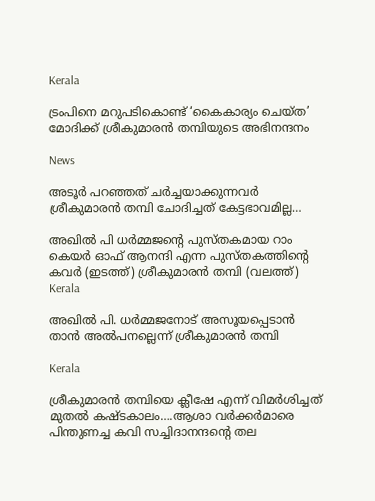Kerala

ട്രംപിനെ മറുപടികൊണ്ട് ‘കൈകാര്യം ചെയ്ത’ മോദിക്ക് ശ്രീകുമാരൻ തമ്പിയുടെ അഭിനന്ദനം

News

അടൂർ പറഞ്ഞത് ചർച്ചയാക്കുന്നവർ ശ്രീകുമാരൻ തമ്പി ചോദിച്ചത് കേട്ടഭാവമില്ല…

അഖില്‍ പി ധര്‍മ്മജന്‍റെ പുസ്തകമായ റാം കെയര്‍ ഓഫ് ആനന്ദി എന്ന പുസ്തകത്തിന്‍റെ കവര്‍ (ഇടത്ത്) ശ്രീകുമാരന്‍ തമ്പി (വലത്ത്)
Kerala

അഖില്‍ പി. ധര്‍മ്മജനോട് അസൂയപ്പെടാന്‍ താന്‍ അല്‍പനല്ലെന്ന് ശ്രീകുമാരന്‍ തമ്പി

Kerala

ശ്രീകുമാരന്‍ തമ്പിയെ ക്ലീഷേ എന്ന് വിമര്‍ശിച്ചത് മുതല്‍ കഷ്ടകാലം….ആശാ വര്‍ക്കര്‍മാരെ പിന്തുണച്ച കവി സച്ചിദാനന്ദന്റെ തല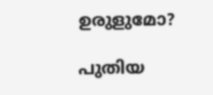ഉരുളുമോ?

പുതിയ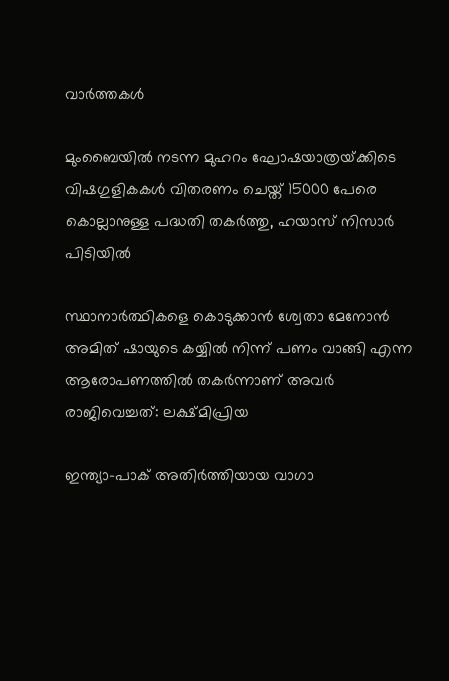വാര്‍ത്തകള്‍

മുംബൈയിൽ നടന്ന മുഹറം ഘോഷയാത്രയ്‌ക്കിടെ വിഷഗുളികകള്‍ വിതരണം ചെയ്ത് 15000 പേരെ കൊല്ലാനുള്ള പദ്ധതി തകര്‍ത്തു, ഹയാസ് നിസാര്‍ പിടിയില്‍

സ്ഥാനാർത്ഥികളെ കൊടുക്കാൻ ശ്വേതാ മേനോൻ അമിത് ഷായുടെ കയ്യിൽ നിന്ന് പണം വാങ്ങി എന്ന ആരോപണത്തില്‍ തകര്‍ന്നാണ് അവര്‍ രാജിവെച്ചത്: ലക്ഷ്മിപ്രിയ

ഇന്ത്യാ-പാക് അതിര്‍ത്തിയായ വാഗാ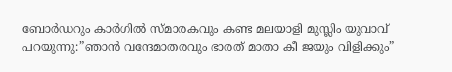ബോര്‍ഡറും കാര്‍ഗില്‍ സ്മാരകവും കണ്ട മലയാളി മുസ്ലിം യുവാവ് പറയുന്നു:”ഞാന്‍ വന്ദേമാതരവും ഭാരത് മാതാ കീ ജയും വിളിക്കും”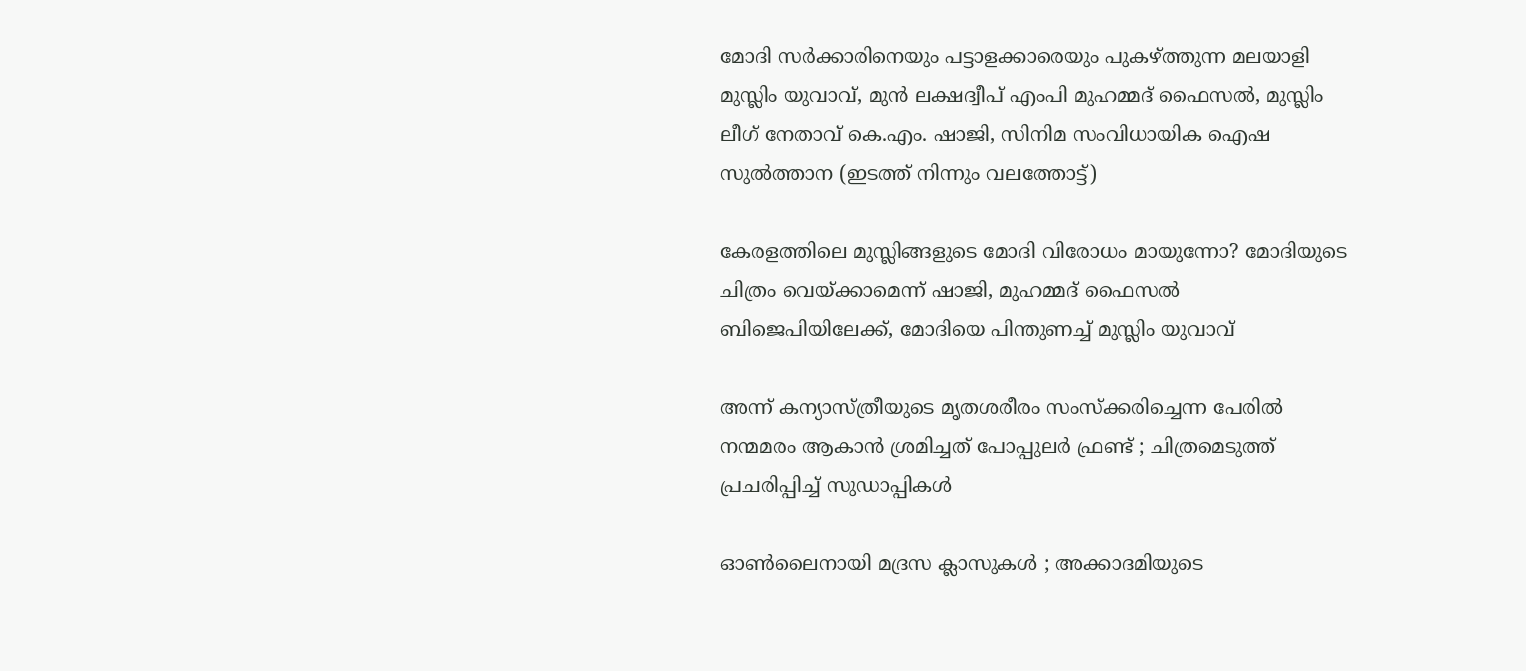മോദി സര്‍ക്കാരിനെയും പട്ടാളക്കാരെയും പുകഴ്ത്തുന്ന മലയാളി മുസ്ലിം യുവാവ്, മുന്‍ ലക്ഷദ്വീപ് എംപി മുഹമ്മദ് ഫൈസല്‍, മുസ്ലിം ലീഗ് നേതാവ് കെ.എം. ഷാജി, സിനിമ സംവിധായിക ഐഷ സുല്‍ത്താന (ഇടത്ത് നിന്നും വലത്തോട്ട്)

കേരളത്തിലെ മുസ്ലിങ്ങളുടെ മോദി വിരോധം മായുന്നോ? മോദിയുടെ ചിത്രം വെയ്‌ക്കാമെന്ന് ഷാജി, മുഹമ്മദ് ഫൈസല്‍ ബിജെപിയിലേക്ക്, മോദിയെ പിന്തുണച്ച് മുസ്ലിം യുവാവ്

അന്ന് കന്യാസ്ത്രീയുടെ മൃതശരീരം സംസ്ക്കരിച്ചെന്ന പേരിൽ നന്മമരം ആകാൻ ശ്രമിച്ചത് പോപ്പുലർ ഫ്രണ്ട് ; ചിത്രമെടുത്ത് പ്രചരിപ്പിച്ച് സുഡാപ്പികൾ

ഓൺലൈനായി മദ്രസ ക്ലാസുകൾ ; അക്കാദമിയുടെ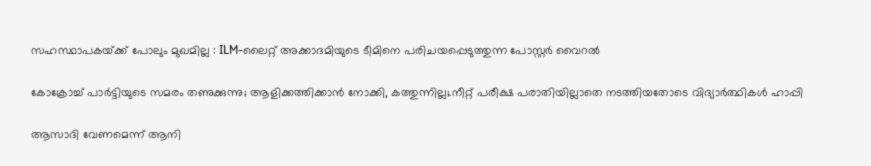സഹസ്ഥാപകയ്‌ക്ക് പോലും മുഖമില്ല : ILM-ലൈറ്റ് അക്കാദമിയുടെ ടീമിനെ പരിചയപ്പെടുത്തുന്ന പോസ്റ്റർ വൈറൽ

കോക്രോച്ച് പാര്‍ട്ടിയുടെ സമരം തണുക്കുന്നു; ആളിക്കത്തിക്കാന്‍ നോക്കി, കത്തുന്നില്ല;.നീറ്റ് പരീക്ഷ പരാതിയില്ലാതെ നടത്തിയതോടെ വിദ്യാര്‍ത്ഥികള്‍ ഹാപ്പി

ആസാദി വേണമെന്ന് ആനി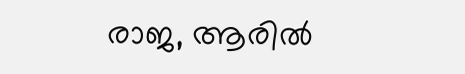രാജ, ആരില്‍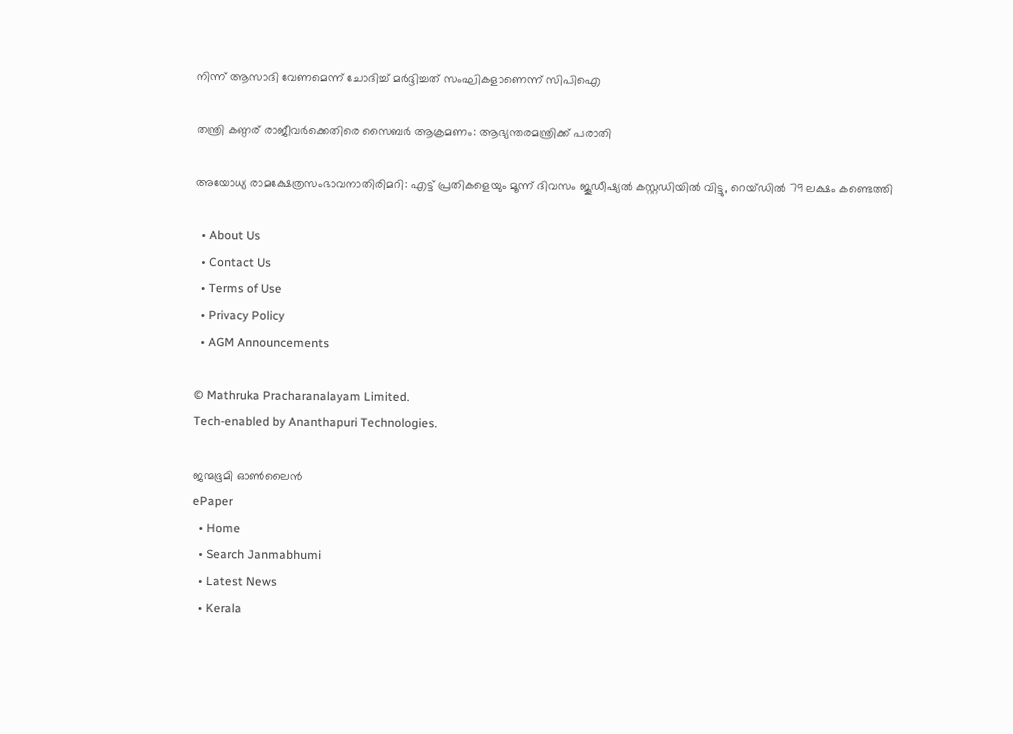നിന്ന് ആസാദി വേണമെന്ന് ചോദിച്ച് മര്‍ദ്ദിച്ചത് സംഘികളാണെന്ന് സിപിഐ

തന്ത്രി കണ്ഠര് രാജീവര്‍ക്കെതിരെ സൈബര്‍ ആക്രമണം: ആഭ്യന്തരമന്ത്രിക്ക് പരാതി

അയോധ്യ രാമക്ഷേത്രസംഭാവനാതിരിമറി: എട്ട് പ്രതികളെയും മൂന്ന് ദിവസം ജൂഡീഷ്യല്‍ കസ്റ്റഡിയില്‍ വിട്ടു, റെയ്ഡില്‍ 79 ലക്ഷം കണ്ടെത്തി

  • About Us
  • Contact Us
  • Terms of Use
  • Privacy Policy
  • AGM Announcements

© Mathruka Pracharanalayam Limited.
Tech-enabled by Ananthapuri Technologies.

ജന്മഭൂമി ഓണ്‍ലൈന്‍
ePaper
  • Home
  • Search Janmabhumi
  • Latest News
  • Kerala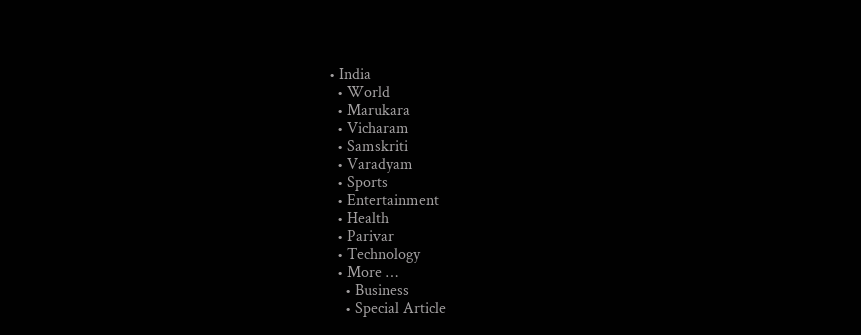• India
  • World
  • Marukara
  • Vicharam
  • Samskriti
  • Varadyam
  • Sports
  • Entertainment
  • Health
  • Parivar
  • Technology
  • More …
    • Business
    • Special Article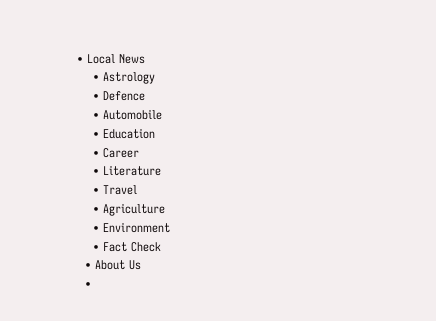• Local News
    • Astrology
    • Defence
    • Automobile
    • Education
    • Career
    • Literature
    • Travel
    • Agriculture
    • Environment
    • Fact Check
  • About Us
  •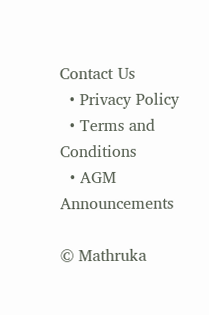Contact Us
  • Privacy Policy
  • Terms and Conditions
  • AGM Announcements

© Mathruka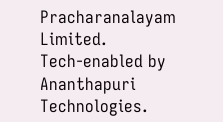Pracharanalayam Limited.
Tech-enabled by Ananthapuri Technologies.